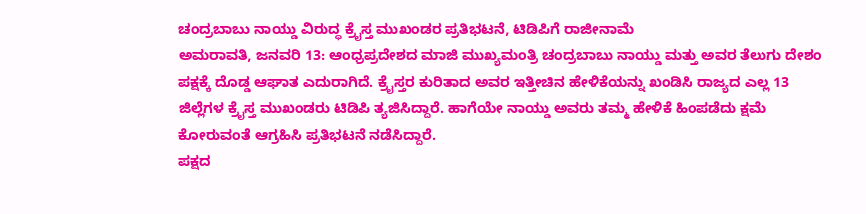ಚಂದ್ರಬಾಬು ನಾಯ್ಡು ವಿರುದ್ಧ ಕ್ರೈಸ್ತ ಮುಖಂಡರ ಪ್ರತಿಭಟನೆ, ಟಿಡಿಪಿಗೆ ರಾಜೀನಾಮೆ
ಅಮರಾವತಿ, ಜನವರಿ 13: ಆಂಧ್ರಪ್ರದೇಶದ ಮಾಜಿ ಮುಖ್ಯಮಂತ್ರಿ ಚಂದ್ರಬಾಬು ನಾಯ್ಡು ಮತ್ತು ಅವರ ತೆಲುಗು ದೇಶಂ ಪಕ್ಷಕ್ಕೆ ದೊಡ್ಡ ಆಘಾತ ಎದುರಾಗಿದೆ. ಕ್ರೈಸ್ತರ ಕುರಿತಾದ ಅವರ ಇತ್ತೀಚಿನ ಹೇಳಿಕೆಯನ್ನು ಖಂಡಿಸಿ ರಾಜ್ಯದ ಎಲ್ಲ 13 ಜಿಲ್ಲೆಗಳ ಕ್ರೈಸ್ತ ಮುಖಂಡರು ಟಿಡಿಪಿ ತ್ಯಜಿಸಿದ್ದಾರೆ. ಹಾಗೆಯೇ ನಾಯ್ಡು ಅವರು ತಮ್ಮ ಹೇಳಿಕೆ ಹಿಂಪಡೆದು ಕ್ಷಮೆ ಕೋರುವಂತೆ ಆಗ್ರಹಿಸಿ ಪ್ರತಿಭಟನೆ ನಡೆಸಿದ್ದಾರೆ.
ಪಕ್ಷದ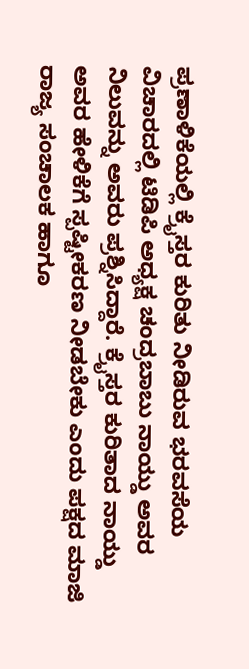ಪ್ರಣಾಳಿಕೆಯಲ್ಲಿ ಕ್ರೈಸ್ತರ ಕುರಿತು ನೀಡಿರುವ ಭರವಸೆಯ ವಿಚಾರದಲ್ಲಿ ಟಿಡಿಪಿ ಅಧ್ಯಕ್ಷ ಚಂದ್ರಬಾಬು ನಾಯ್ಡು ಅವರ ನಿಲುವನ್ನು ಅವರು ಪ್ರಶ್ನಿಸಿದ್ದಾರೆ. ಕ್ರೈಸ್ತರ ಕುರಿತಾದ ನಾಯ್ಡು ಅವರ ಹೇಳಿಕೆಗೆ ಸ್ಪಷ್ಟೀಕರಣ ನೀಡಬೇಕು ಎಂದು ಪಕ್ಷದ ಮಾಜಿ ರಾಜ್ಯ ಸಂಚಾಲಕ ಹಾಗೂ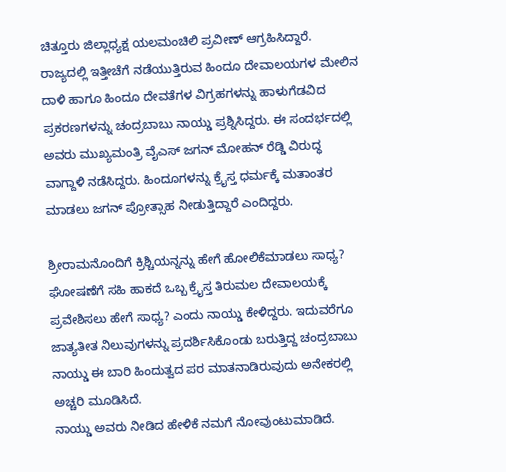ಚಿತ್ತೂರು ಜಿಲ್ಲಾಧ್ಯಕ್ಷ ಯಲಮಂಚಿಲಿ ಪ್ರವೀಣ್ ಆಗ್ರಹಿಸಿದ್ದಾರೆ.
ರಾಜ್ಯದಲ್ಲಿ ಇತ್ತೀಚೆಗೆ ನಡೆಯುತ್ತಿರುವ ಹಿಂದೂ ದೇವಾಲಯಗಳ ಮೇಲಿನ ದಾಳಿ ಹಾಗೂ ಹಿಂದೂ ದೇವತೆಗಳ ವಿಗ್ರಹಗಳನ್ನು ಹಾಳುಗೆಡವಿದ ಪ್ರಕರಣಗಳನ್ನು ಚಂದ್ರಬಾಬು ನಾಯ್ಡು ಪ್ರಶ್ನಿಸಿದ್ದರು. ಈ ಸಂದರ್ಭದಲ್ಲಿ ಅವರು ಮುಖ್ಯಮಂತ್ರಿ ವೈಎಸ್ ಜಗನ್ ಮೋಹನ್ ರೆಡ್ಡಿ ವಿರುದ್ಧ ವಾಗ್ದಾಳಿ ನಡೆಸಿದ್ದರು. ಹಿಂದೂಗಳನ್ನು ಕ್ರೈಸ್ತ ಧರ್ಮಕ್ಕೆ ಮತಾಂತರ ಮಾಡಲು ಜಗನ್ ಪ್ರೋತ್ಸಾಹ ನೀಡುತ್ತಿದ್ದಾರೆ ಎಂದಿದ್ದರು.

ಶ್ರೀರಾಮನೊಂದಿಗೆ ಕ್ರಿಶ್ಚಿಯನ್ನನ್ನು ಹೇಗೆ ಹೋಲಿಕೆಮಾಡಲು ಸಾಧ್ಯ? ಘೋಷಣೆಗೆ ಸಹಿ ಹಾಕದೆ ಒಬ್ಬ ಕ್ರೈಸ್ತ ತಿರುಮಲ ದೇವಾಲಯಕ್ಕೆ ಪ್ರವೇಶಿಸಲು ಹೇಗೆ ಸಾಧ್ಯ? ಎಂದು ನಾಯ್ಡು ಕೇಳಿದ್ದರು. ಇದುವರೆಗೂ ಜಾತ್ಯತೀತ ನಿಲುವುಗಳನ್ನು ಪ್ರದರ್ಶಿಸಿಕೊಂಡು ಬರುತ್ತಿದ್ದ ಚಂದ್ರಬಾಬು ನಾಯ್ಡು ಈ ಬಾರಿ ಹಿಂದುತ್ವದ ಪರ ಮಾತನಾಡಿರುವುದು ಅನೇಕರಲ್ಲಿ ಅಚ್ಚರಿ ಮೂಡಿಸಿದೆ.
ನಾಯ್ಡು ಅವರು ನೀಡಿದ ಹೇಳಿಕೆ ನಮಗೆ ನೋವುಂಟುಮಾಡಿದೆ.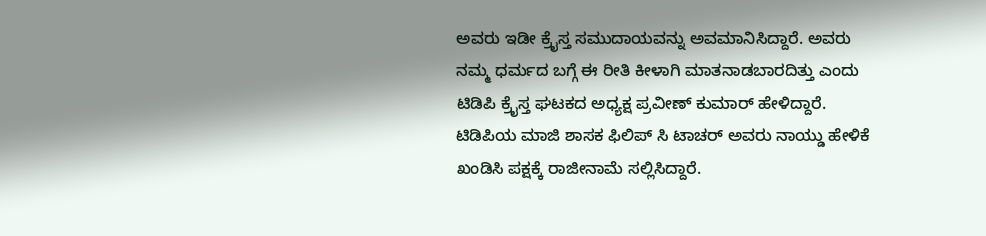ಅವರು ಇಡೀ ಕ್ರೈಸ್ತ ಸಮುದಾಯವನ್ನು ಅವಮಾನಿಸಿದ್ದಾರೆ. ಅವರು ನಮ್ಮ ಧರ್ಮದ ಬಗ್ಗೆ ಈ ರೀತಿ ಕೀಳಾಗಿ ಮಾತನಾಡಬಾರದಿತ್ತು ಎಂದು ಟಿಡಿಪಿ ಕ್ರೈಸ್ತ ಘಟಕದ ಅಧ್ಯಕ್ಷ ಪ್ರವೀಣ್ ಕುಮಾರ್ ಹೇಳಿದ್ದಾರೆ.
ಟಿಡಿಪಿಯ ಮಾಜಿ ಶಾಸಕ ಫಿಲಿಪ್ ಸಿ ಟಾಚರ್ ಅವರು ನಾಯ್ಡು ಹೇಳಿಕೆ ಖಂಡಿಸಿ ಪಕ್ಷಕ್ಕೆ ರಾಜೀನಾಮೆ ಸಲ್ಲಿಸಿದ್ದಾರೆ.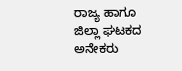ರಾಜ್ಯ ಹಾಗೂ ಜಿಲ್ಲಾ ಘಟಕದ ಅನೇಕರು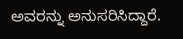ಅವರನ್ನು ಅನುಸರಿಸಿದ್ದಾರೆ.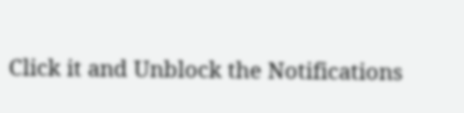Click it and Unblock the Notifications